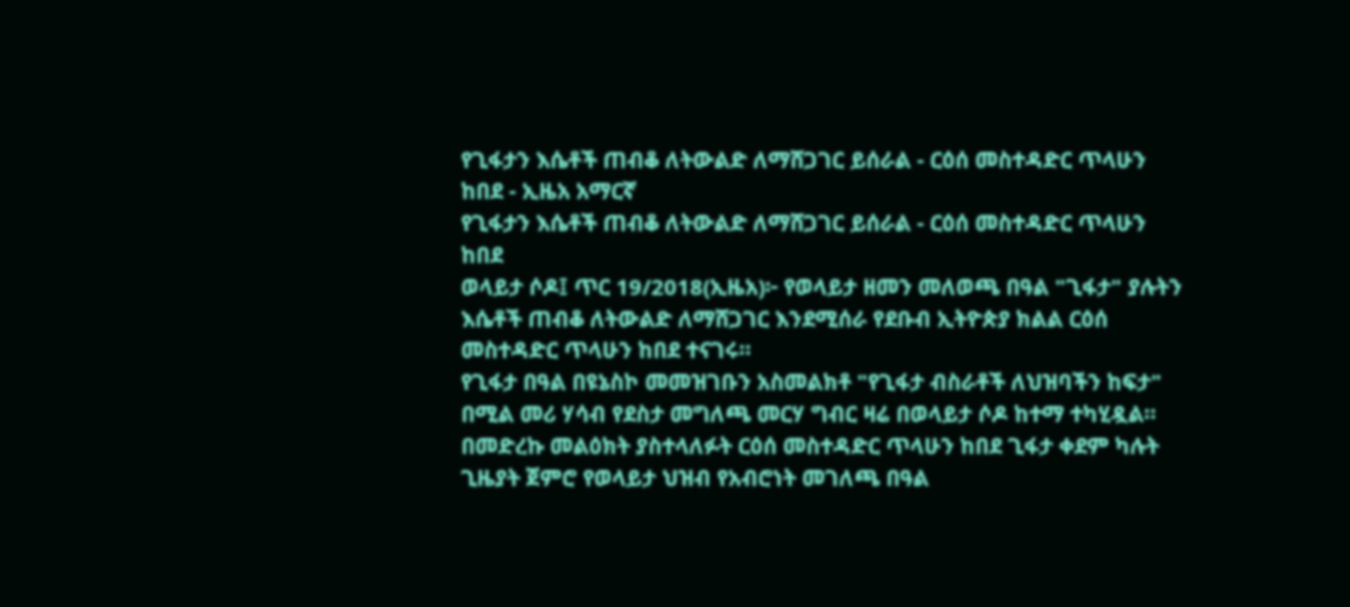የጊፋታን እሴቶች ጠብቆ ለትውልድ ለማሸጋገር ይሰራል - ርዕሰ መስተዳድር ጥላሁን ከበደ - ኢዜአ አማርኛ
የጊፋታን እሴቶች ጠብቆ ለትውልድ ለማሸጋገር ይሰራል - ርዕሰ መስተዳድር ጥላሁን ከበደ
ወላይታ ሶዶ፤ ጥር 19/2018(ኢዜአ)፦ የወላይታ ዘመን መለወጫ በዓል "ጊፋታ" ያሉትን እሴቶች ጠብቆ ለትውልድ ለማሸጋገር እንደሚሰራ የደቡብ ኢትዮጵያ ክልል ርዕሰ መስተዳድር ጥላሁን ከበደ ተናገሩ።
የጊፋታ በዓል በዩኔስኮ መመዝገቡን አስመልክቶ "የጊፋታ ብስራቶች ለህዝባችን ከፍታ" በሚል መሪ ሃሳብ የደስታ መግለጫ መርሃ ግብር ዛሬ በወላይታ ሶዶ ከተማ ተካሂዷል።
በመድረኩ መልዕክት ያስተላለፉት ርዕሰ መስተዳድር ጥላሁን ከበደ ጊፋታ ቀደም ካሉት ጊዜያት ጀምሮ የወላይታ ህዝብ የአብሮነት መገለጫ በዓል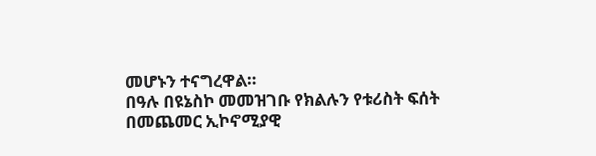መሆኑን ተናግረዋል።
በዓሉ በዩኔስኮ መመዝገቡ የክልሉን የቱሪስት ፍሰት በመጨመር ኢኮኖሚያዊ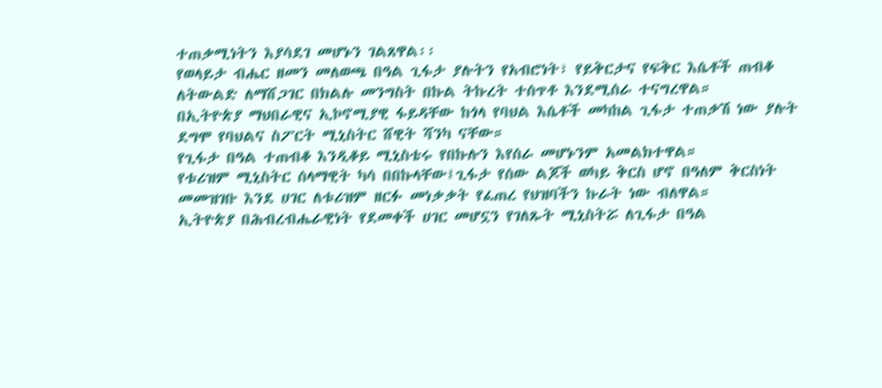ተጠቃሚነትን እያሳደገ መሆኑን ገልጸዋል፡፡
የወላይታ ብሔር ዘመን መለወጫ በዓል ጊፋታ ያሉትን የአብሮነት፣ የይቅርታና የፍቅር እሴቶች ጠብቆ ለትውልድ ለማሸጋገር በክልሉ መንግስት በኩል ትኩረት ተሰጥቶ እንደሚሰራ ተናግረዋል።
በኢትዮጵያ ማህበራዊና ኢኮኖሚያዊ ፋይዳቸው ከጎላ የባህል እሴቶች መካከል ጊፋታ ተጠቃሽ ነው ያሉት ደግሞ የባህልና ስፖርት ሚኒስትር ሸዊት ሻንካ ናቸው።
የጊፋታ በዓል ተጠብቆ እንዲቆይ ሚኒስቴሩ የበኩሉን እየሰራ መሆኑንም አመልክተዋል።
የቱሪዝም ሚኒስትር ሰላማዊት ካሳ በበኩላቸው፤ጊፋታ የሰው ልጆች ወካይ ቅርስ ሆኖ በዓለም ቅርስነት መመዝገቡ እንደ ሀገር ለቱሪዝም ዘርፉ መነቃቃት የፈጠረ የህዝባችን ኩራት ነው ብለዋል።
ኢትዮጵያ በሕብረብሔራዊነት የደመቀች ሀገር መሆኗን የገለጹት ሚኒስትሯ ለጊፋታ በዓል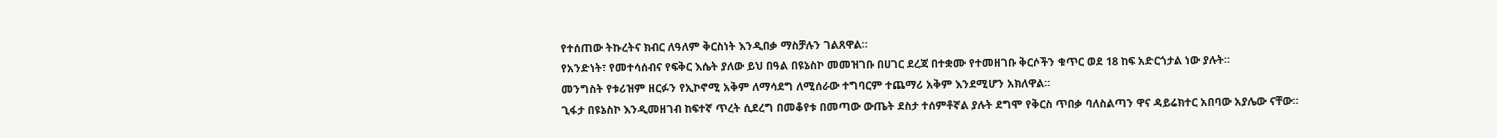የተሰጠው ትኩረትና ክብር ለዓለም ቅርስነት እንዲበቃ ማስቻሉን ገልጸዋል።
የአንድነት፣ የመተሳሰብና የፍቅር እሴት ያለው ይህ በዓል በዩኔስኮ መመዝገቡ በሀገር ደረጃ በተቋሙ የተመዘገቡ ቅርሶችን ቁጥር ወደ 18 ከፍ አድርጎታል ነው ያሉት።
መንግስት የቱሪዝም ዘርፉን የኢኮኖሚ አቅም ለማሳደግ ለሚሰራው ተግባርም ተጨማሪ አቅም እንደሚሆን አክለዋል።
ጊፋታ በዩኔስኮ እንዲመዘገብ ከፍተኛ ጥረት ሲደረግ በመቆየቱ በመጣው ውጤት ደስታ ተሰምቶኛል ያሉት ደግሞ የቅርስ ጥበቃ ባለስልጣን ዋና ዳይሬክተር አበባው አያሌው ናቸው።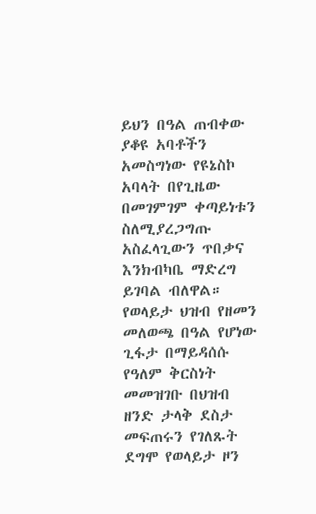ይህን በዓል ጠብቀው ያቆዩ አባቶችን አመስግነው የዩኔስኮ አባላት በየጊዜው በመገምገም ቀጣይነቱን ስለሚያረጋግጡ አስፈላጊውን ጥበቃና እንክብካቤ ማድረግ ይገባል ብለዋል።
የወላይታ ህዝብ የዘመን መለወጫ በዓል የሆነው ጊፋታ በማይዳሰሱ የዓለም ቅርስነት መመዝገቡ በህዝብ ዘንድ ታላቅ ደስታ መፍጠሩን የገለጹት ደግሞ የወላይታ ዞን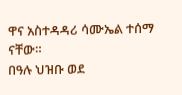ዋና አስተዳዳሪ ሳሙኤል ተሰማ ናቸው።
በዓሉ ህዝቡ ወደ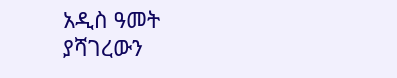አዲስ ዓመት ያሻገረውን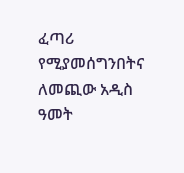ፈጣሪ የሚያመሰግንበትና ለመጪው አዲስ ዓመት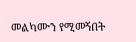መልካሙን የሚመኝበት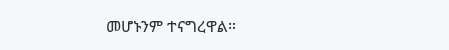መሆኑንም ተናግረዋል።